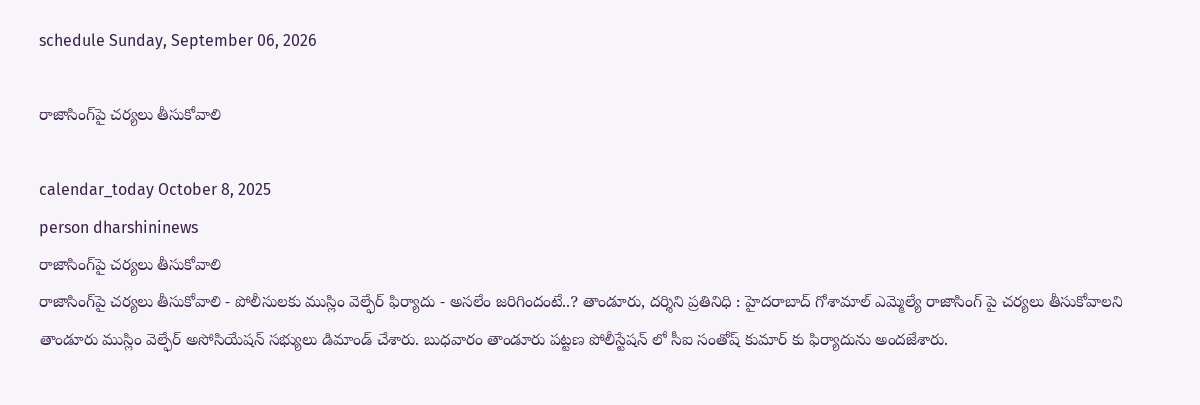schedule Sunday, September 06, 2026

రాజాసింగ్‌పై చర్యలు తీసుకోవాలి

calendar_today October 8, 2025
person dharshininews
రాజాసింగ్‌పై చర్యలు తీసుకోవాలి
రాజాసింగ్‌పై చర్యలు తీసుకోవాలి - పోలీసులకు ముస్లిం వెల్ఫేర్ ఫిర్యాదు - అసలేం జరిగిందంటే..? తాండూరు, దర్శిని ప్రతినిధి : హైదరాబాద్ గోశామాల్ ఎమ్మెల్యే రాజాసింగ్ పై చర్యలు తీసుకోవాలని తాండూరు ముస్లిం వెల్ఫేర్ అసోసియేషన్ సభ్యులు డిమాండ్ చేశారు. బుధవారం తాండూరు పట్టణ పోలీస్టేషన్ లో సీఐ సంతోష్ కుమార్ కు ఫిర్యాదును అందజేశారు.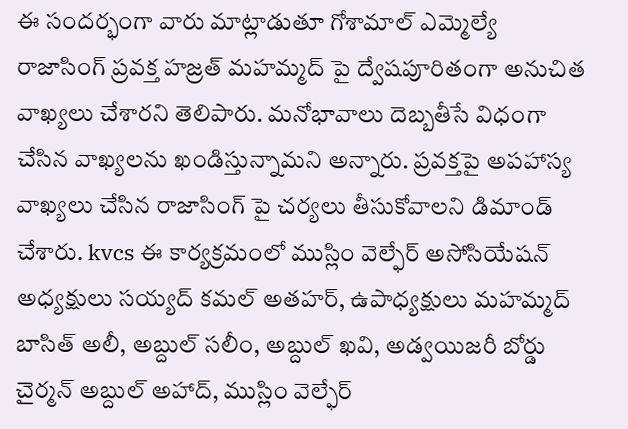ఈ సందర్భంగా వారు మాట్లాడుతూ గోశామాల్ ఎమ్మెల్యే రాజాసింగ్ ప్రవక్త హజ్రత్ మహమ్మద్ పై ద్వేషపూరితంగా అనుచిత వాఖ్యలు చేశారని తెలిపారు. మనోభావాలు దెబ్బతీసే విధంగా చేసిన వాఖ్యలను ఖండిస్తున్నామని అన్నారు. ప్రవక్తపై అపహాస్య వాఖ్యలు చేసిన రాజాసింగ్ పై చర్యలు తీసుకోవాలని డిమాండ్ చేశారు. kvcs ఈ కార్యక్రమంలో ముస్లిం వెల్ఫేర్ అసోసియేషన్ అధ్యక్షులు సయ్యద్ కమల్ అతహర్, ఉపాధ్యక్షులు మహమ్మద్ బాసిత్ అలీ, అబ్దుల్ సలీం, అబ్దుల్ ఖవి, అడ్వయిజరీ బోర్డు చైర్మన్ అబ్దుల్ అహాద్, ముస్లిం వెల్ఫేర్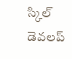స్కిల్ డెవలప్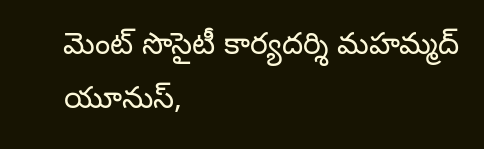మెంట్ సొసైటీ కార్యదర్శి మహమ్మద్ యూనుస్,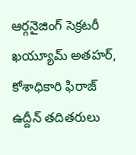ఆర్గనైజింగ్ సెక్రటరీ ఖయ్యూమ్ అతహర్, కోశాధికారి ఫిరాజ్ ఉద్దీన్ తదితరులు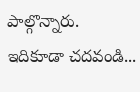పాల్గొన్నారు. ఇదికూడా చదవండి...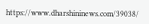https://www.dharshininews.com/39038/